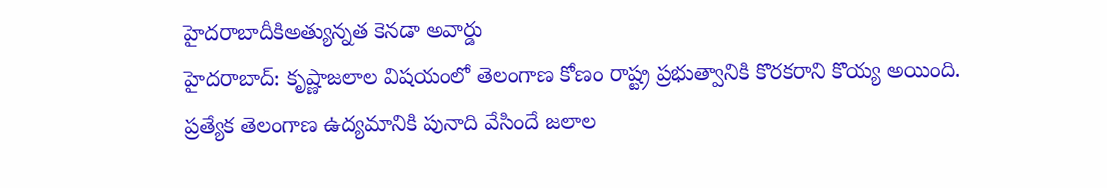హైదరాబాదీకిఅత్యున్నత కెనడా అవార్డు
హైదరాబాద్: కృష్ణాజలాల విషయంలో తెలంగాణ కోణం రాష్ట్ర ప్రభుత్వానికి కొరకరాని కొయ్య అయింది. ప్రత్యేక తెలంగాణ ఉద్యమానికి పునాది వేసిందే జలాల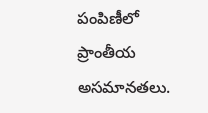పంపిణీలో ప్రాంతీయ అసమానతలు.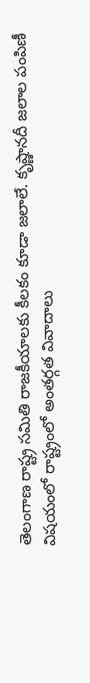తెలంగాణ రాష్ట్ర సమితి రాజకీయాలకు కీలకం కూడా జలాలే. కృష్ణానదీ జలాల పంపిణీ విషయంలో రాష్ట్రంలో అంతర్గత వివాదాలు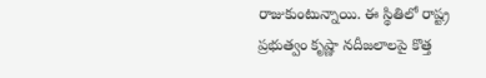రాజుకుంటున్నాయి. ఈ స్థితిలో రాష్ట్ర ప్రభుత్వం కృష్ణా నదీజలాలపై కొత్త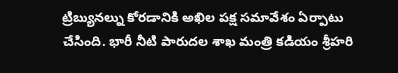ట్రిబ్యునల్ను కోరడానికి అఖిల పక్ష సమావేశం ఏర్పాటు చేసింది. భారీ నీటి పారుదల శాఖ మంత్రి కడియం శ్రీహరి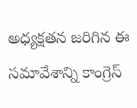అధ్యక్షతన జరిగిన ఈ సమావేశాన్ని కాంగ్రెస్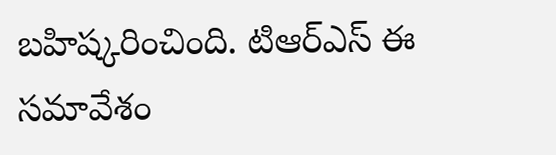బహిష్కరించింది. టిఆర్ఎస్ ఈ సమావేశం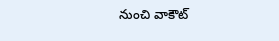నుంచి వాకౌట్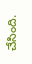చేసింది.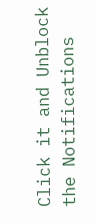Click it and Unblock the Notifications